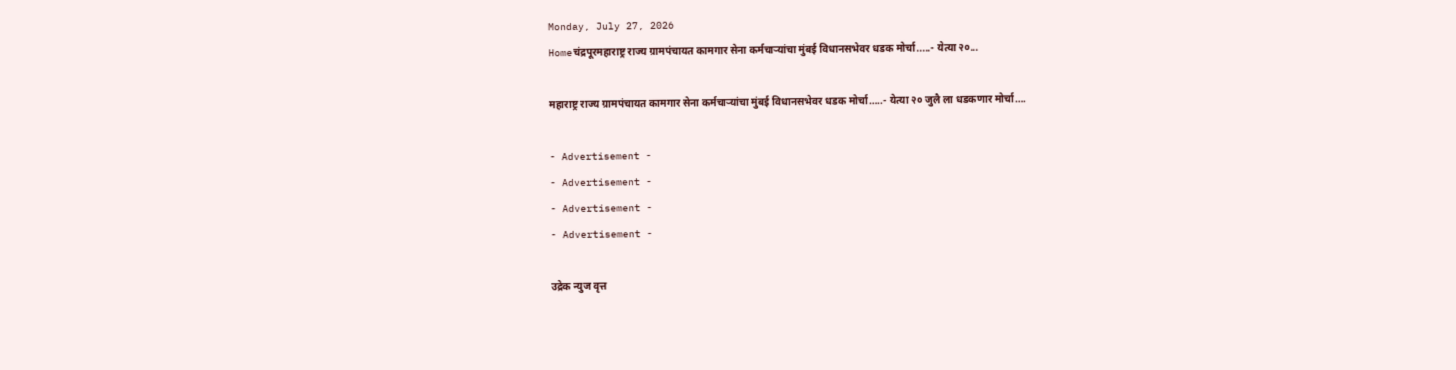Monday, July 27, 2026
Homeचंद्रपूरमहाराष्ट्र राज्य ग्रामपंचायत कामगार सेना कर्मचाऱ्यांचा मुंबई विधानसभेवर धडक मोर्चा.....- येत्या २०...

महाराष्ट्र राज्य ग्रामपंचायत कामगार सेना कर्मचाऱ्यांचा मुंबई विधानसभेवर धडक मोर्चा…..- येत्या २० जुलै ला धडकणार मोर्चा….

- Advertisement -
- Advertisement -
- Advertisement -
- Advertisement -

उद्रेक न्युज वृत्त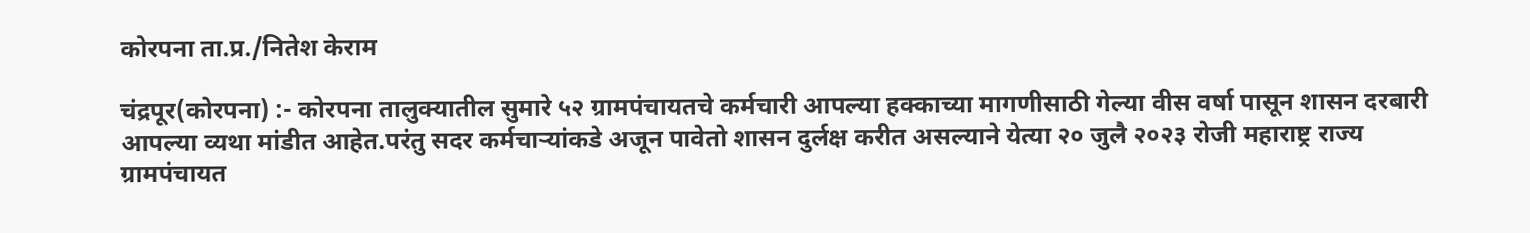कोरपना ता.प्र./नितेश केराम

चंद्रपूर(कोरपना) :- कोरपना तालुक्यातील सुमारे ५२ ग्रामपंचायतचे कर्मचारी आपल्या हक्काच्या मागणीसाठी गेल्या वीस वर्षा पासून शासन दरबारी  आपल्या व्यथा मांडीत आहेत.परंतु सदर कर्मचाऱ्यांकडे अजून पावेतो शासन दुर्लक्ष करीत असल्याने येत्या २० जुलै २०२३ रोजी महाराष्ट्र राज्य ग्रामपंचायत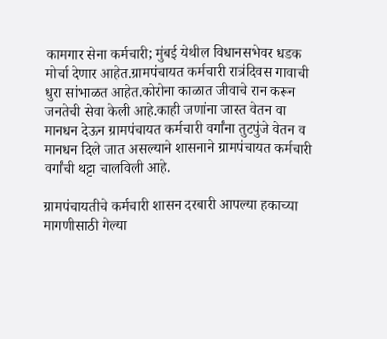कामगार सेना कर्मचारी; मुंबई येथील विधानसभेवर धडक मोर्चा देणार आहेत.ग्रामपंचायत कर्मचारी रात्रंदिवस गावाची धुरा सांभाळत आहेत.कोरोना काळात जीवाचे रान करून जनतेची सेवा केली आहे.काही जणांना जास्त वेतन वा मानधन देऊन ग्रामपंचायत कर्मचारी वर्गांना तुटपुंजे वेतन व मानधन दिले जात असल्याने शासनाने ग्रामपंचायत कर्मचारी वर्गांची थट्टा चालविली आहे.

ग्रामपंचायतीचे कर्मचारी शासन दरबारी आपल्या हकाच्या मागणीसाठी गेल्या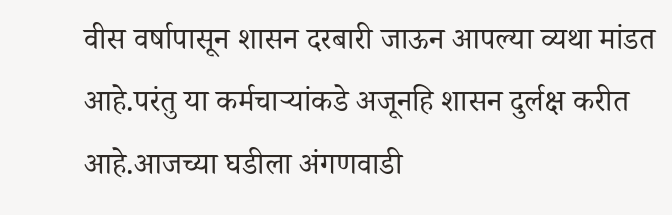वीस वर्षापासून शासन दरबारी जाऊन आपल्या व्यथा मांडत आहे.परंतु या कर्मचाऱ्यांकडे अजूनहि शासन दुर्लक्ष करीत आहे.आजच्या घडीला अंगणवाडी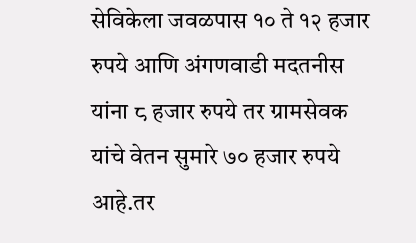सेविकेला जवळपास १० ते १२ हजार रुपये आणि अंगणवाडी मदतनीस यांना ८ हजार रुपये तर ग्रामसेवक यांचे वेतन सुमारे ७० हजार रुपये आहे.तर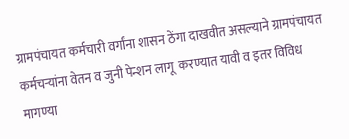ग्रामपंचायत कर्मचारी वर्गांना शासन ठेंगा दाखवीत असल्याने ग्रामपंचायत कर्मचऱ्यांना वेतन व जुनी पेन्शन लागू  करण्यात यावी व इतर विविध मागण्या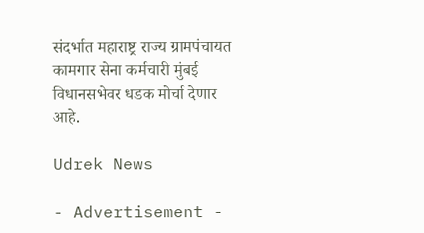संदर्भात महाराष्ट्र राज्य ग्रामपंचायत कामगार सेना कर्मचारी मुंबई विधानसभेवर धडक मोर्चा देणार आहे.

Udrek News

- Advertisement -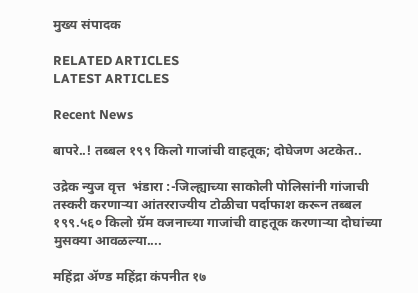मुख्य संपादक

RELATED ARTICLES
LATEST ARTICLES

Recent News

बापरे..! तब्बल १९९ किलो गाजांची वाहतूक; दोघेजण अटकेत..

उद्रेक न्युज वृत्त  भंडारा :-जिल्ह्याच्या साकोली पोलिसांनी गांजाची तस्करी करणाऱ्या आंतरराज्यीय टोळीचा पर्दाफाश करून तब्बल १९९.५६० किलो ग्रॅम वजनाच्या गाजांची वाहतूक करणाऱ्या दोघांच्या मुसक्या आवळल्या....

महिंद्रा ॲण्ड महिंद्रा कंपनीत १७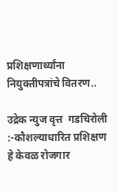प्रशिक्षणार्थ्यांना नियुक्तीपत्रांचे वितरण..

उद्रेक न्युज वृत्त  गडचिरोली :-कौशल्याधारित प्रशिक्षण हे केवळ रोजगार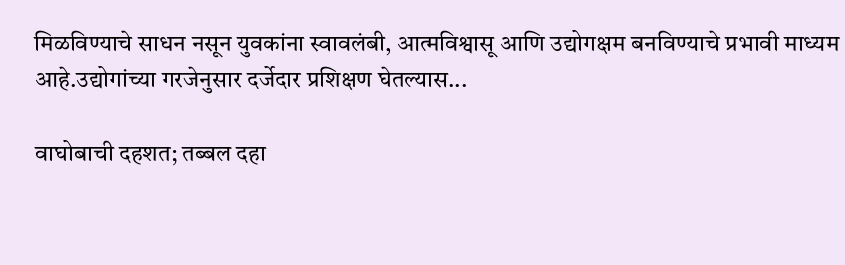मिळविण्याचे साधन नसून युवकांना स्वावलंबी, आत्मविश्वासू आणि उद्योगक्षम बनविण्याचे प्रभावी माध्यम आहे.उद्योगांच्या गरजेनुसार दर्जेदार प्रशिक्षण घेतल्यास...

वाघोबाची दहशत; तब्बल दहा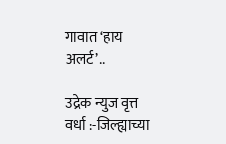गावात ‘हाय अलर्ट’..

उद्रेक न्युज वृत्त  वर्धा :-जिल्ह्याच्या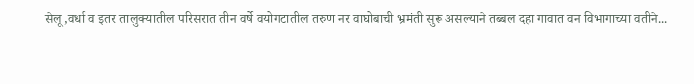सेलू,वर्धा व इतर तालुक्यातील परिसरात तीन वर्षे वयोगटातील तरुण नर वाघोबाची भ्रमंती सुरू असल्याने तब्बल दहा गावात वन विभागाच्या वतीने...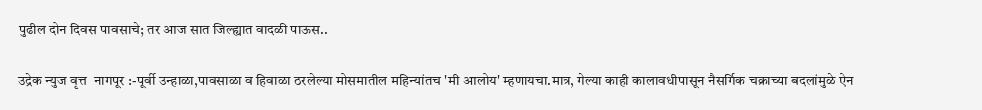पुढील दोन दिवस पावसाचे; तर आज सात जिल्ह्यात वादळी पाऊस..

उद्रेक न्युज वृत्त  नागपूर :-पूर्वी उन्हाळा,पावसाळा व हिवाळा ठरलेल्या मोसमातील महिन्यांतच 'मी आलोय' म्हणायचा.मात्र, गेल्या काही कालावधीपासून नैसर्गिक चक्राच्या बदलांमुळे ऐन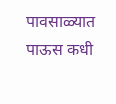पावसाळ्यात पाऊस कधी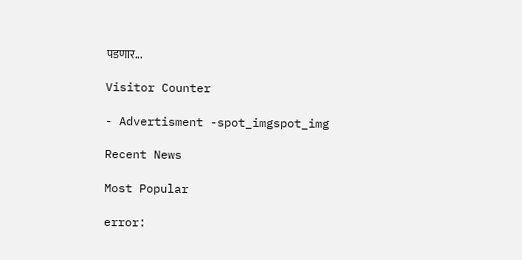पडणार...

Visitor Counter

- Advertisment -spot_imgspot_img

Recent News

Most Popular

error: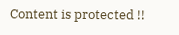Content is protected !!